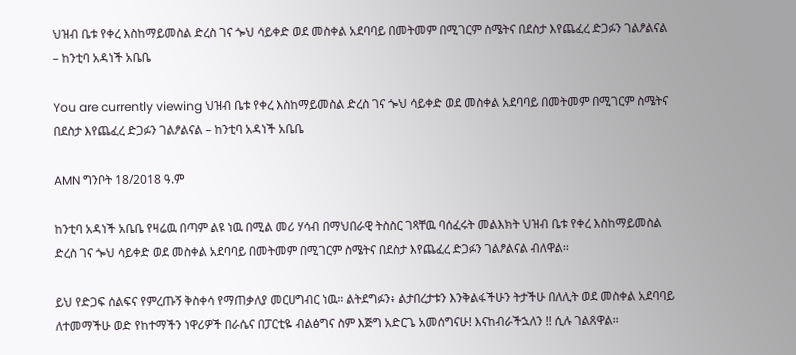ህዝብ ቤቱ የቀረ እስከማይመስል ድረስ ገና ጐህ ሳይቀድ ወደ መስቀል አደባባይ በመትመም በሚገርም ስሜትና በደስታ እየጨፈረ ድጋፉን ገልፆልናል – ከንቲባ አዳነች አቤቤ

You are currently viewing ህዝብ ቤቱ የቀረ እስከማይመስል ድረስ ገና ጐህ ሳይቀድ ወደ መስቀል አደባባይ በመትመም በሚገርም ስሜትና በደስታ እየጨፈረ ድጋፉን ገልፆልናል – ከንቲባ አዳነች አቤቤ

AMN ግንቦት 18/2018 ዓ.ም

ከንቲባ አዳነች አቤቤ የዛሬዉ በጣም ልዩ ነዉ በሚል መሪ ሃሳብ በማህበራዊ ትስስር ገጻቸዉ ባሰፈሩት መልእክት ህዝብ ቤቱ የቀረ እስከማይመስል ድረስ ገና ጐህ ሳይቀድ ወደ መስቀል አደባባይ በመትመም በሚገርም ስሜትና በደስታ እየጨፈረ ድጋፉን ገልፆልናል ብለዋል፡፡

ይህ የድጋፍ ሰልፍና የምረጡኝ ቅስቀሳ የማጠቃለያ መርሀግብር ነዉ። ልትደግፉን፥ ልታበረታቱን እንቅልፋችሁን ትታችሁ በለሊት ወደ መስቀል አደባባይ ለተመማችሁ ወድ የከተማችን ነዋሪዎች በራሴና በፓርቲዬ ብልፅግና ስም እጅግ አድርጌ አመሰግናሁ! እናከብራችኋለን !! ሲሉ ገልጸዋል፡፡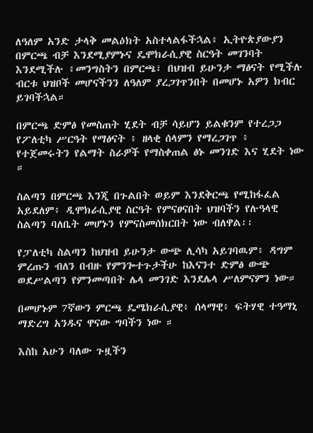ለዓለም አንድ ታላቅ መልዕክት አስተላልፋችኋል፥ ኢትዮጵያውያን በምርጫ ብቻ እንደሚያምኑና ዴሞክራሲያዊ ስርዓት መገንባት እንደሚችሉ ፥መንግስትን በምርጫ፣ በህዝብ ይሁንታ ማፅናት የሚችሉ ብርቱ ህዝቦች መሆናችንን ለዓለም ያረጋገጥንበት በመሆኑ አዎን ክብር ይገባችኋል።

በምርጫ ድምፅ የመስጠት ሂደት ብቻ ሳይሆን ይልቁንም የተረጋጋ የፖለቲካ ሥርዓት የማፅናት ፥ ዘላቂ ሰላምን የማረጋገጥ ፥ የተጀመሩትን የልማት ስራዎች የማስቀጠል ፅኑ መንገድ እና ሂደት ነው ።

ስልጣን በምርጫ እንጂ በጉልበት ወይም እንደቅርጫ የሚከፋፈል አይደለም፥ ዲሞክራሲያዊ ስርዓት የምናፀናበት ህዝባችን የሉዓላዊ ስልጣን ባለቤት መሆኑን የምናስመሰክርበት ነው ብለዋል፡፡

የፓለቲካ ስልጣን ከህዝብ ይሁንታ ውጭ ሊሳካ አይገባዉም፥ ዳግም ምረጡን ብለን በብዙ የምንጐተጉታችሁ ከእናንተ ድምፅ ውጭ ወደሥልጣን የምንመጣበት ሌላ መንገድ እንደሌላ ሥለምናምን ነው።

በመሆኑም 7ኛውን ምርጫ ዴሜክራሲያዊ፥ ሰላማዊ፥ ፍትሃዊ ተዓማኒ ማድረግ አንዱና ዋናው ግባችን ነው ።

እስከ አሁን ባለው ጉዟችን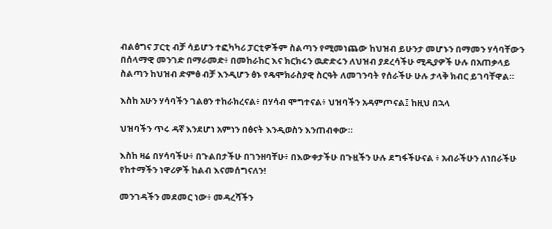ብልፅግና ፓርቲ ብቻ ሳይሆን ተፎካካሪ ፓርቲዎችም ስልጣን የሚመነጨው ከህዝብ ይሁንታ መሆኑን በማመን ሃሳባቸውን በሰላማዊ መንገድ በማራመድ፥ በመከራከር እና ክርክሩን ዉድድሩን ለህዝብ ያደረሳችሁ ሚዲያዎች ሁሉ በአጠቃላይ ስልጣን ከህዝብ ድምፅ ብቻ እንዲሆን ፅኑ የዴሞክራስያዊ ስርዓት ለመገንባት የሰራችሁ ሁሉ ታላቅ ክብር ይገባቸዋል።

እስከ አሁን ሃሳባችን ገልፀን ተከራክረናል፥ በሃሳብ ሞግተናል፥ ህዝባችን አዳምጦናል፤ ከዚህ በኋላ

ህዝባችን ጥሩ ዳኛ እንደሆነ አምነን በፅናት እንዲወስን እንጠብቀው።

እስከ ዛሬ በሃሳባችሁ፥ በጉልበታችሁ በገንዘባቸሁ፥ በእውቀታችሁ በጉዟችን ሁሉ ደግፋችሁናል ፥ አብራችሁን ለነበራችሁ የከተማችን ነዋሪዎች ከልብ እናመሰግናለን!

መንገዳችን መደመር ነው፥ መዳረሻችን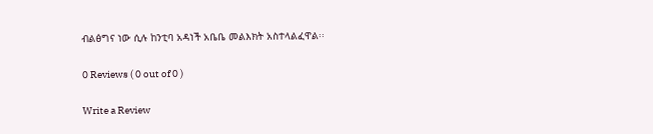ብልፅግና ነው ሲሉ ከንቲባ አዳነች አቤቤ መልእክት አስተላልፈዋል፡፡

0 Reviews ( 0 out of 0 )

Write a Review